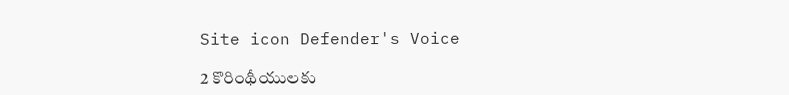Site icon Defender's Voice

2 కొరింథీయులకు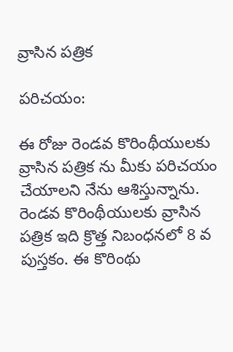వ్రాసిన పత్రిక

పరిచయం:

ఈ రోజు రెండవ కొరింథీయులకు వ్రాసిన పత్రిక ను మీకు పరిచయం చేయాలని నేను ఆశిస్తున్నాను. రెండవ కొరింథీయులకు వ్రాసిన పత్రిక ఇది క్రొత్త నిబంధనలో 8 వ పుస్తకం. ఈ కొరింథు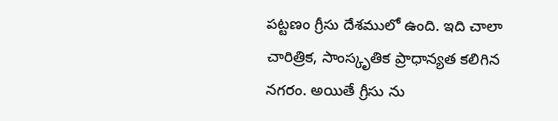పట్టణం గ్రీసు దేశములో ఉంది. ఇది చాలా చారిత్రిక, సాంస్కృతిక ప్రాధాన్యత కలిగిన నగరం. అయితే గ్రీసు ను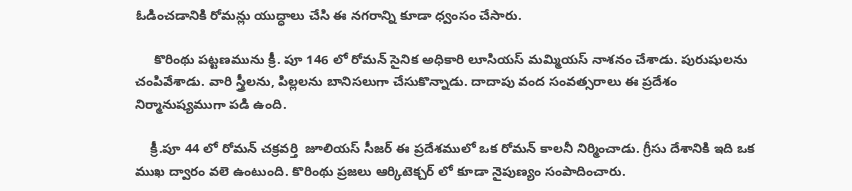ఓడించడానికి రోమన్లు యుద్ధాలు చేసి ఈ నగరాన్ని కూడా ధ్వంసం చేసారు.

     కొరింథు పట్టణమును క్రీ. పూ 146 లో రోమన్ సైనిక అధికారి లూసియస్ మమ్మియస్ నాశనం చేశాడు. పురుషులను చంపివేశాడు. వారి స్త్రీలను, పిల్లలను బానిసలుగా చేసుకొన్నాడు. దాదాపు వంద సంవత్సరాలు ఈ ప్రదేశం నిర్మానుష్యముగా పడి ఉంది.

    క్రీ.పూ 44 లో రోమన్ చక్రవర్తి  జూలియస్ సీజర్ ఈ ప్రదేశములో ఒక రోమన్ కాలనీ నిర్మించాడు. గ్రీసు దేశానికి ఇది ఒక ముఖ ద్వారం వలె ఉంటుంది. కొరింథు ప్రజలు ఆర్కిటెక్చర్ లో కూడా నైపుణ్యం సంపాదించారు.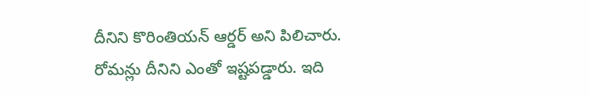దీనిని కొరింతియన్ ఆర్డర్ అని పిలిచారు. రోమన్లు దీనిని ఎంతో ఇష్టపడ్డారు. ఇది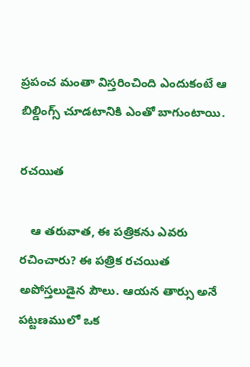ప్రపంచ మంతా విస్తరించింది ఎందుకంటే ఆ బిల్డింగ్స్ చూడటానికి ఎంతో బాగుంటాయి.

రచయిత

   ఆ తరువాత, ఈ పత్రికను ఎవరు రచించారు? ఈ పత్రిక రచయిత అపోస్తలుడైన పౌలు. ఆయన తార్సు అనే పట్టణములో ఒక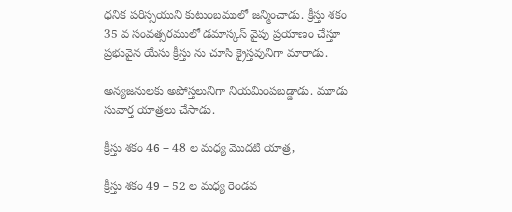ధనిక పరిస్సయుని కుటుంబములో జన్మించాడు. క్రీస్తు శకం 35 వ సంవత్సరములో డమాస్కస్ వైపు ప్రయాణం చేస్తూ ప్రభువైన యేసు క్రీస్తు ను చూసి క్రైస్తవునిగా మారాడు.

అన్యజనులకు అపోస్తలునిగా నియమింపబడ్డాడు. మూడు సువార్త యాత్రలు చేసాడు.

క్రీస్తు శకం 46 – 48 ల మధ్య మొదటి యాత్ర,

క్రీస్తు శకం 49 – 52 ల మధ్య రెండవ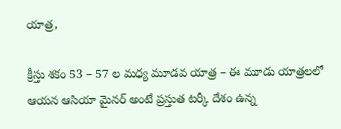యాత్ర,

క్రీస్తు శకం 53 – 57 ల మధ్య మూడవ యాత్ర – ఈ మూడు యాత్రలలో ఆయన ఆసియా మైనర్ అంటే ప్రస్తుత టర్కీ దేశం ఉన్న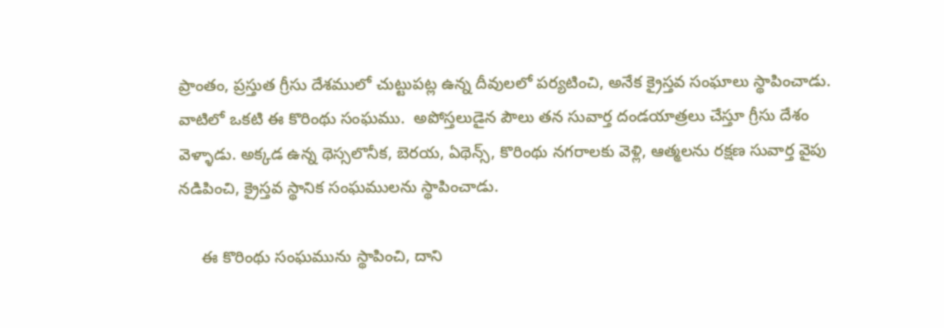ప్రాంతం, ప్రస్తుత గ్రీసు దేశములో చుట్టుపట్ల ఉన్న దీవులలో పర్యటించి, అనేక క్రైస్తవ సంఘాలు స్థాపించాడు. వాటిలో ఒకటి ఈ కొరింథు సంఘము.  అపోస్తలుడైన పౌలు తన సువార్త దండయాత్రలు చేస్తూ గ్రీసు దేశం వెళ్ళాడు. అక్కడ ఉన్న థెస్సలొనీక, బెరయ, ఏథెన్స్, కొరింథు నగరాలకు వెళ్లి, ఆత్మలను రక్షణ సువార్త వైపు నడిపించి, క్రైస్తవ స్థానిక సంఘములను స్థాపించాడు.

     ఈ కొరింథు సంఘమును స్థాపించి, దాని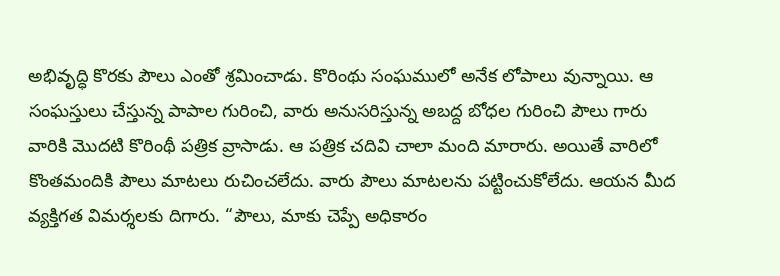అభివృద్ధి కొరకు పౌలు ఎంతో శ్రమించాడు. కొరింథు సంఘములో అనేక లోపాలు వున్నాయి. ఆ సంఘస్తులు చేస్తున్న పాపాల గురించి, వారు అనుసరిస్తున్న అబద్ద బోధల గురించి పౌలు గారు వారికి మొదటి కొరింథీ పత్రిక వ్రాసాడు. ఆ పత్రిక చదివి చాలా మంది మారారు. అయితే వారిలో కొంతమందికి పౌలు మాటలు రుచించలేదు. వారు పౌలు మాటలను పట్టించుకోలేదు. ఆయన మీద వ్యక్తిగత విమర్శలకు దిగారు. “పౌలు, మాకు చెప్పే అధికారం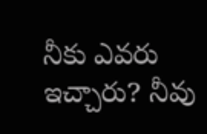నీకు ఎవరు ఇచ్చారు? నీవు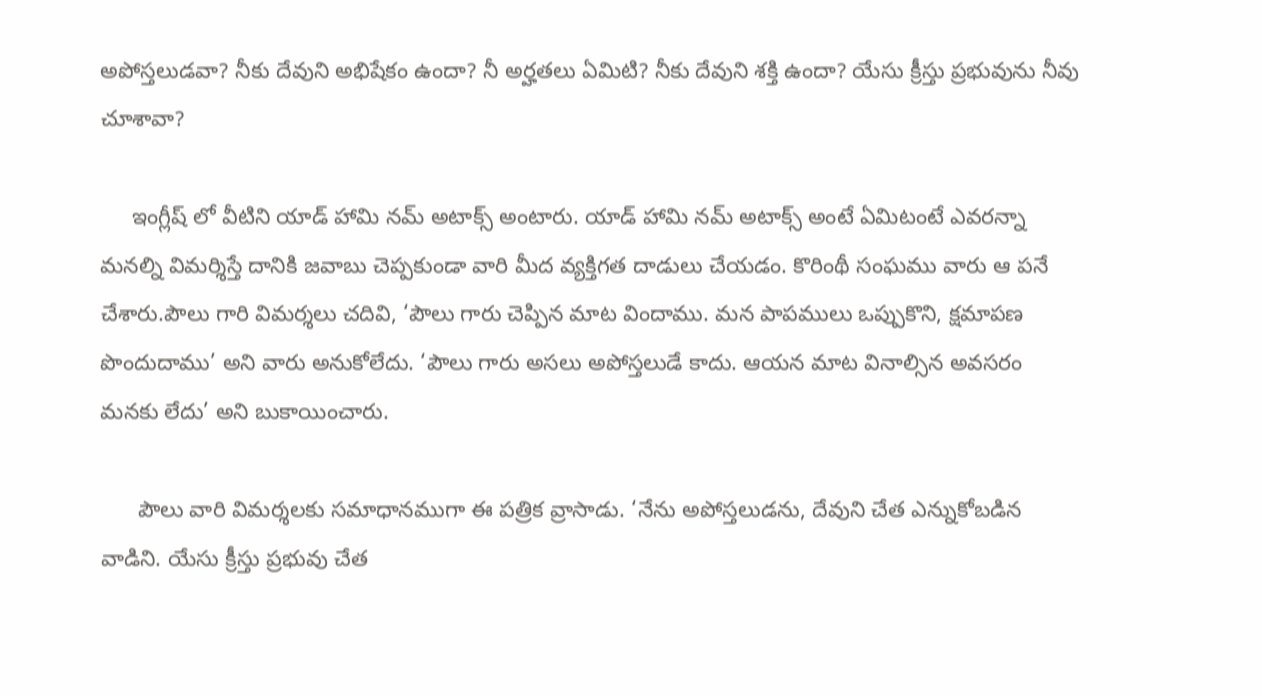అపోస్తలుడవా? నీకు దేవుని అభిషేకం ఉందా? నీ అర్హతలు ఏమిటి? నీకు దేవుని శక్తి ఉందా? యేసు క్రీస్తు ప్రభువును నీవు చూశావా?

     ఇంగ్లీష్ లో వీటిని యాడ్ హామి నమ్ అటాక్స్ అంటారు. యాడ్ హామి నమ్ అటాక్స్ అంటే ఏమిటంటే ఎవరన్నా మనల్ని విమర్శిస్తే దానికి జవాబు చెప్పకుండా వారి మీద వ్యక్తిగత దాడులు చేయడం. కొరింథీ సంఘము వారు ఆ పనే చేశారు.పౌలు గారి విమర్శలు చదివి, ‘పౌలు గారు చెప్పిన మాట విందాము. మన పాపములు ఒప్పుకొని, క్షమాపణ పొందుదాము’ అని వారు అనుకోలేదు. ‘పౌలు గారు అసలు అపోస్తలుడే కాదు. ఆయన మాట వినాల్సిన అవసరం మనకు లేదు’ అని బుకాయించారు.

      పౌలు వారి విమర్శలకు సమాధానముగా ఈ పత్రిక వ్రాసాడు. ‘నేను అపోస్తలుడను, దేవుని చేత ఎన్నుకోబడిన వాడిని. యేసు క్రీస్తు ప్రభువు చేత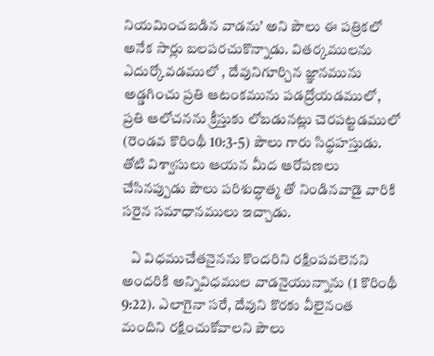నియమించబడిన వాడను’ అని పౌలు ఈ పత్రికలో అనేక సార్లు బలపరచుకొన్నాడు. వితర్కములను ఎదుర్కోవడములో , దేవునిగూర్చిన జ్ఞానమును అడ్డగించు ప్రతి ఆటంకమును పడద్రోయడములో, ప్రతి ఆలోచనను క్రీస్తుకు లోబడునట్లు చెరపట్టడములో (రెండవ కొరింథీ 10:3-5) పౌలు గారు సిద్ధహస్తుడు. తోటి విశ్వాసులు ఆయన మీద ఆరోపణలు చేసినప్పుడు పౌలు పరిశుద్ధాత్మ తో నిండినవాడై వారికి సరైన సమాధానములు ఇచ్చాడు.

   ఏ విధముచేతనైనను కొందరిని రక్షింపవలెనని అందరికి అన్నివిధముల వాడనైయున్నాను (1 కొరింథీ 9:22). ఎలాగైనా సరే, దేవుని కొరకు వీలైనంత మందిని రక్షించుకోవాలని పౌలు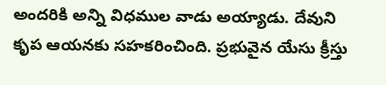అందరికి అన్ని విధముల వాడు అయ్యాడు. దేవుని కృప ఆయనకు సహకరించింది. ప్రభువైన యేసు క్రీస్తు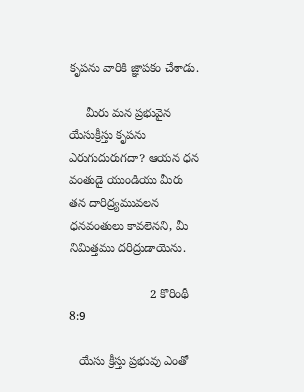కృపను వారికి జ్ఞాపకం చేశాడు.

     మీరు మన ప్రభువైన యేసుక్రీస్తు కృపను ఎరుగుదురుగదా? ఆయన ధన వంతుడై యుండియు మీరు తన దారిద్ర్యమువలన ధనవంతులు కావలెనని, మీ నిమిత్తము దరిద్రుడాయెను.

                        2 కొరింథీ 8:9

   యేసు క్రీస్తు ప్రభువు ఎంతో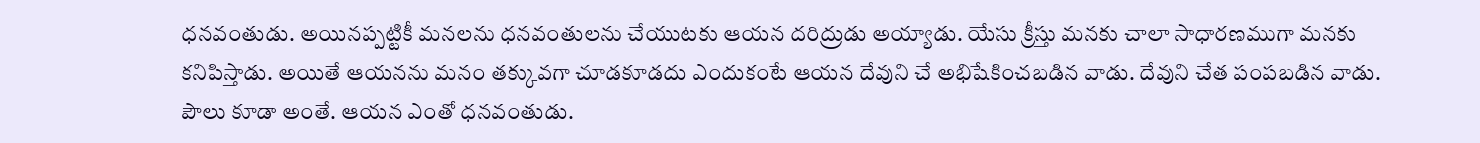ధనవంతుడు. అయినప్పట్టికీ మనలను ధనవంతులను చేయుటకు ఆయన దరిద్రుడు అయ్యాడు. యేసు క్రీస్తు మనకు చాలా సాధారణముగా మనకు కనిపిస్తాడు. అయితే ఆయనను మనం తక్కువగా చూడకూడదు ఎందుకంటే ఆయన దేవుని చే అభిషేకించబడిన వాడు. దేవుని చేత పంపబడిన వాడు.  పౌలు కూడా అంతే. ఆయన ఎంతో ధనవంతుడు.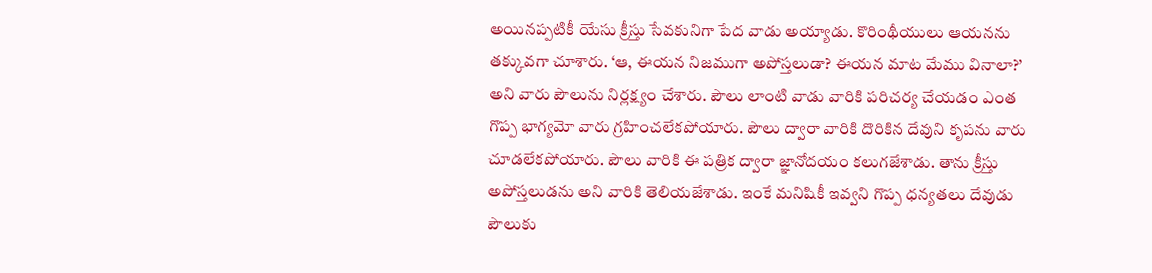అయినప్పటికీ యేసు క్రీస్తు సేవకునిగా పేద వాడు అయ్యాడు. కొరింథీయులు ఆయనను తక్కువగా చూశారు. ‘ఆ, ఈయన నిజముగా అపోస్తలుడా? ఈయన మాట మేము వినాలా?’ అని వారు పౌలును నిర్లక్ష్యం చేశారు. పౌలు లాంటి వాడు వారికి పరిచర్య చేయడం ఎంత గొప్ప భాగ్యమో వారు గ్రహించలేకపోయారు. పౌలు ద్వారా వారికి దొరికిన దేవుని కృపను వారు చూడలేకపోయారు. పౌలు వారికి ఈ పత్రిక ద్వారా జ్ఞానోదయం కలుగజేశాడు. తాను క్రీస్తు అపోస్తలుడను అని వారికి తెలియజేశాడు. ఇంకే మనిషికీ ఇవ్వని గొప్ప ధన్యతలు దేవుడు పౌలుకు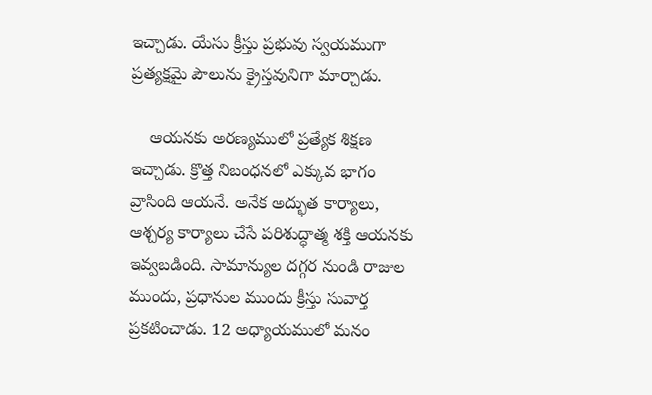ఇచ్చాడు. యేసు క్రీస్తు ప్రభువు స్వయముగా ప్రత్యక్షమై పౌలును క్రైస్తవునిగా మార్చాడు.

    ఆయనకు అరణ్యములో ప్రత్యేక శిక్షణ ఇచ్చాడు. క్రొత్త నిబంధనలో ఎక్కువ భాగం వ్రాసింది ఆయనే. అనేక అద్భుత కార్యాలు, ఆశ్చర్య కార్యాలు చేసే పరిశుద్ధాత్మ శక్తి ఆయనకు ఇవ్వబడింది. సామాన్యుల దగ్గర నుండి రాజుల ముందు, ప్రధానుల ముందు క్రీస్తు సువార్త ప్రకటించాడు. 12 అధ్యాయములో మనం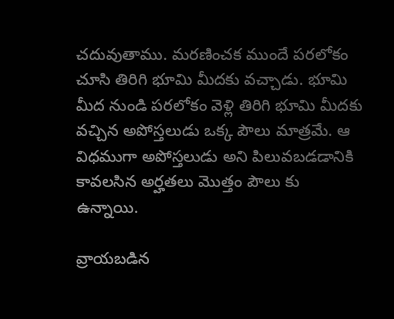చదువుతాము. మరణించక ముందే పరలోకం చూసి తిరిగి భూమి మీదకు వచ్చాడు. భూమి మీద నుండి పరలోకం వెళ్లి తిరిగి భూమి మీదకు వచ్చిన అపోస్తలుడు ఒక్క పౌలు మాత్రమే. ఆ విధముగా అపోస్తలుడు అని పిలువబడడానికి కావలసిన అర్హతలు మొత్తం పౌలు కు ఉన్నాయి.

వ్రాయబడిన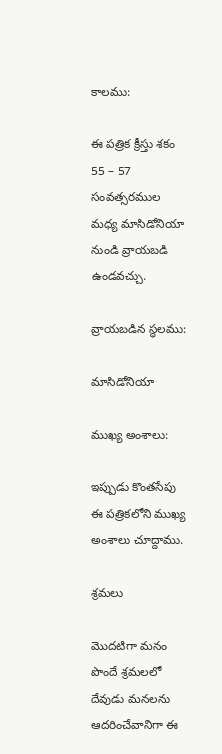కాలము:

ఈ పత్రిక క్రీస్తు శకం 55 – 57 సంవత్సరముల మధ్య మాసిడోనియా నుండి వ్రాయబడి ఉండవచ్చు.

వ్రాయబడిన స్థలము:

మాసిడోనియా

ముఖ్య అంశాలు:

ఇప్పుడు కొంతసేపు ఈ పత్రికలోని ముఖ్య అంశాలు చూద్దాము.

శ్రమలు

మొదటిగా మనం పొందే శ్రమలలో దేవుడు మనలను ఆదరించేవానిగా ఈ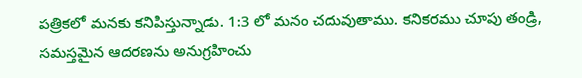పత్రికలో మనకు కనిపిస్తున్నాడు. 1:3 లో మనం చదువుతాము. కనికరము చూపు తండ్రి, సమస్తమైన ఆదరణను అనుగ్రహించు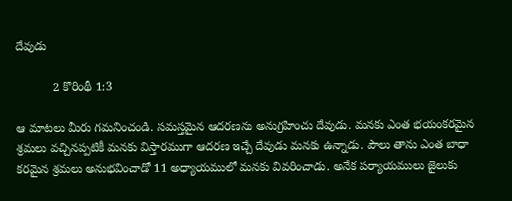దేవుడు

           2 కొరింథీ 1:3

ఆ మాటలు మీరు గమనించండి. సమస్తమైన ఆదరణను అనుగ్రహించు దేవుడు. మనకు ఎంత భయంకరమైన శ్రమలు వచ్చినప్పటికీ మనకు విస్తారముగా ఆదరణ ఇచ్చే దేవుడు మనకు ఉన్నాడు. పౌలు తాను ఎంత బాధా కరమైన శ్రమలు అనుభవించాడో 11 అధ్యాయములో మనకు వివరించాడు. అనేక పర్యాయములు జైలుకు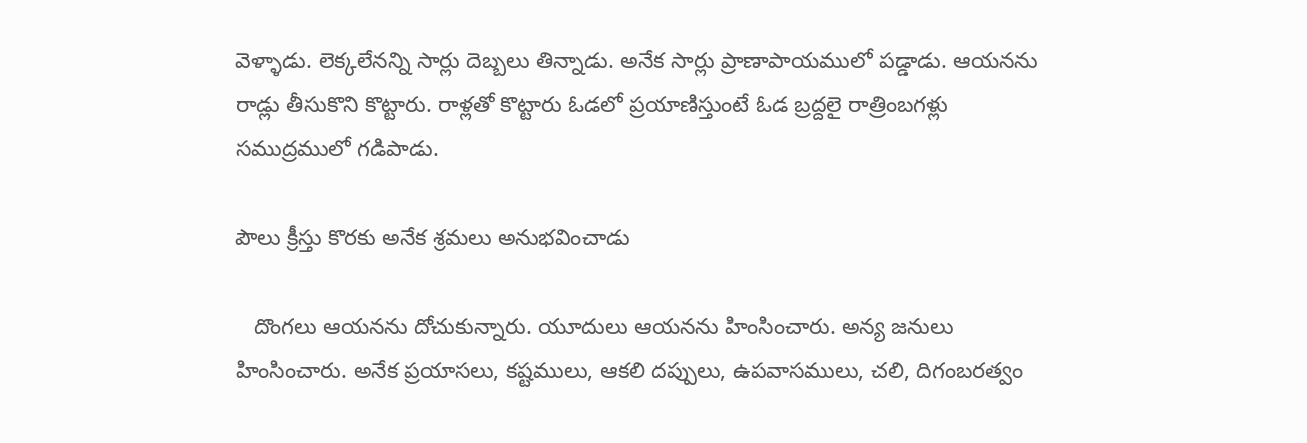వెళ్ళాడు. లెక్కలేనన్ని సార్లు దెబ్బలు తిన్నాడు. అనేక సార్లు ప్రాణాపాయములో పడ్డాడు. ఆయనను రాడ్లు తీసుకొని కొట్టారు. రాళ్లతో కొట్టారు ఓడలో ప్రయాణిస్తుంటే ఓడ బ్రద్దలై రాత్రింబగళ్లు సముద్రములో గడిపాడు.

పౌలు క్రీస్తు కొరకు అనేక శ్రమలు అనుభవించాడు

   దొంగలు ఆయనను దోచుకున్నారు. యూదులు ఆయనను హింసించారు. అన్య జనులు హింసించారు. అనేక ప్రయాసలు, కష్టములు, ఆకలి దప్పులు, ఉపవాసములు, చలి, దిగంబరత్వం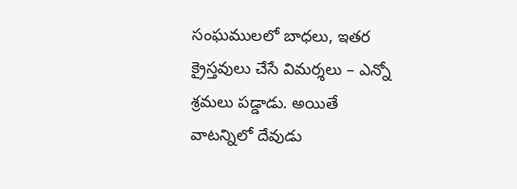సంఘములలో బాధలు, ఇతర క్రైస్తవులు చేసే విమర్శలు – ఎన్నో శ్రమలు పడ్డాడు. అయితే వాటన్నిలో దేవుడు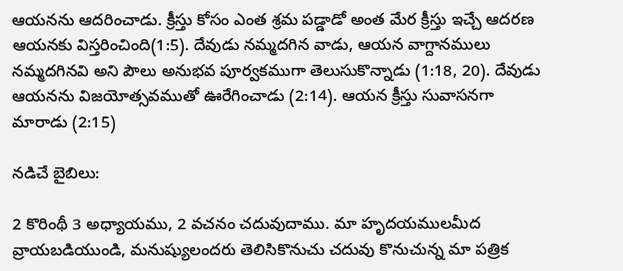ఆయనను ఆదరించాడు. క్రీస్తు కోసం ఎంత శ్రమ పడ్డాడో అంత మేర క్రీస్తు ఇచ్చే ఆదరణ ఆయనకు విస్తరించింది(1:5). దేవుడు నమ్మదగిన వాడు, ఆయన వాగ్దానములు నమ్మదగినవి అని పౌలు అనుభవ పూర్వకముగా తెలుసుకొన్నాడు (1:18, 20). దేవుడు ఆయనను విజయోత్సవముతో ఊరేగించాడు (2:14). ఆయన క్రీస్తు సువాసనగా మారాడు (2:15)

నడిచే బైబిలు:

2 కొరింథీ 3 అధ్యాయము, 2 వచనం చదువుదాము. మా హృదయములమీద వ్రాయబడియుండి, మనుష్యులందరు తెలిసికొనుచు చదువు కొనుచున్న మా పత్రిక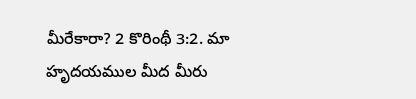మీరేకారా? 2 కొరింథీ 3:2. మా హృదయముల మీద మీరు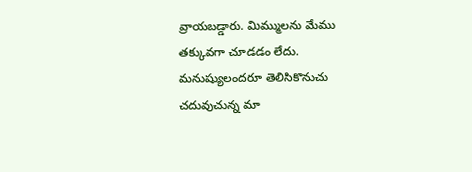వ్రాయబడ్డారు. మిమ్ములను మేము తక్కువగా చూడడం లేదు. మనుష్యులందరూ తెలిసికొనుచు చదువుచున్న మా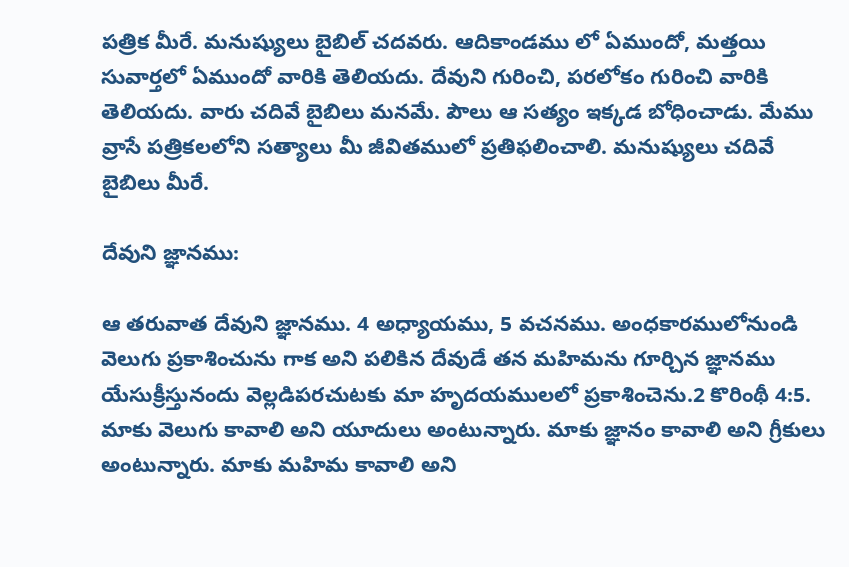పత్రిక మీరే. మనుష్యులు బైబిల్ చదవరు. ఆదికాండము లో ఏముందో, మత్తయి సువార్తలో ఏముందో వారికి తెలియదు. దేవుని గురించి, పరలోకం గురించి వారికి తెలియదు. వారు చదివే బైబిలు మనమే. పౌలు ఆ సత్యం ఇక్కడ బోధించాడు. మేము వ్రాసే పత్రికలలోని సత్యాలు మీ జీవితములో ప్రతిఫలించాలి. మనుష్యులు చదివే బైబిలు మీరే.

దేవుని జ్ఞానము:

ఆ తరువాత దేవుని జ్ఞానము. 4 అధ్యాయము, 5 వచనము. అంధకారములోనుండి వెలుగు ప్రకాశించును గాక అని పలికిన దేవుడే తన మహిమను గూర్చిన జ్ఞానము యేసుక్రీస్తునందు వెల్లడిపరచుటకు మా హృదయములలో ప్రకాశించెను.2 కొరింథీ 4:5. మాకు వెలుగు కావాలి అని యూదులు అంటున్నారు. మాకు జ్ఞానం కావాలి అని గ్రీకులు అంటున్నారు. మాకు మహిమ కావాలి అని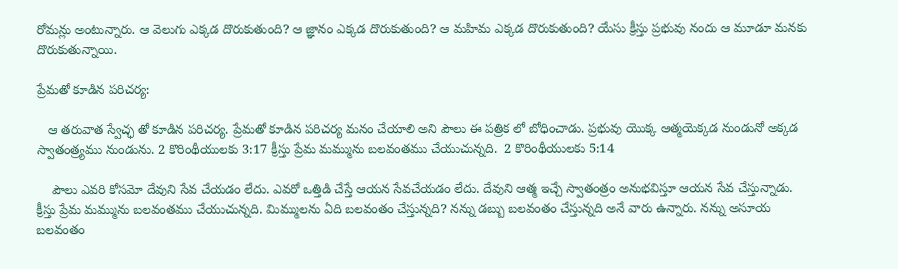రోమన్లు అంటున్నారు. ఆ వెలుగు ఎక్కడ దొరుకుతుంది? ఆ జ్ఞానం ఎక్కడ దొరుకుతుంది? ఆ మహిమ ఎక్కడ దొరుకుతుంది? యేసు క్రీస్తు ప్రభువు నందు ఆ మూడూ మనకు దొరుకుతున్నాయి.

ప్రేమతో కూడిన పరిచర్య:

   ఆ తరువాత స్వేచ్ఛ తో కూడిన పరిచర్య. ప్రేమతో కూడిన పరిచర్య మనం చేయాలి అని పౌలు ఈ పత్రిక లో బోధించాడు. ప్రభువు యొక్క ఆత్మయెక్కడ నుండునో అక్కడ స్వాతంత్ర్యము నుండును. 2 కొరింథీయులకు 3:17 క్రీస్తు ప్రేమ మమ్మును బలవంతము చేయుచున్నది.  2 కొరింథీయులకు 5:14

    పౌలు ఎవరి కోసమో దేవుని సేవ చేయడం లేదు. ఎవరో ఒత్తిడి చేస్తే ఆయన సేవచేయడం లేదు. దేవుని ఆత్మ ఇచ్చే స్వాతంత్రం అనుభవిస్తూ ఆయన సేవ చేస్తున్నాడు. క్రీస్తు ప్రేమ మమ్మును బలవంతము చేయుచున్నది. మిమ్ములను ఏది బలవంతం చేస్తున్నది? నన్ను డబ్బు బలవంతం చేస్తున్నది అనే వారు ఉన్నారు. నన్ను అసూయ బలవంతం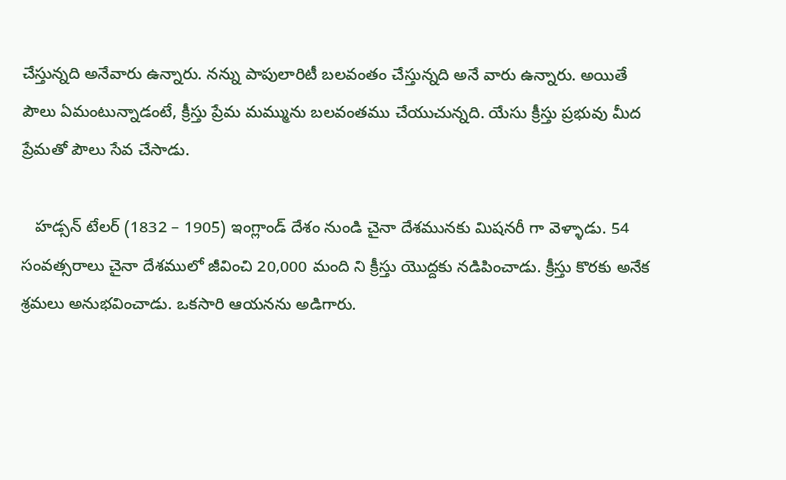చేస్తున్నది అనేవారు ఉన్నారు. నన్ను పాపులారిటీ బలవంతం చేస్తున్నది అనే వారు ఉన్నారు. అయితే పౌలు ఏమంటున్నాడంటే, క్రీస్తు ప్రేమ మమ్మును బలవంతము చేయుచున్నది. యేసు క్రీస్తు ప్రభువు మీద ప్రేమతో పౌలు సేవ చేసాడు.

   హడ్సన్ టేలర్ (1832 – 1905) ఇంగ్లాండ్ దేశం నుండి చైనా దేశమునకు మిషనరీ గా వెళ్ళాడు. 54 సంవత్సరాలు చైనా దేశములో జీవించి 20,000 మంది ని క్రీస్తు యొద్దకు నడిపించాడు. క్రీస్తు కొరకు అనేక శ్రమలు అనుభవించాడు. ఒకసారి ఆయనను అడిగారు.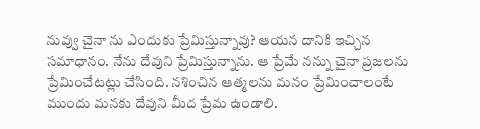నువ్వు చైనా ను ఎందుకు ప్రేమిస్తున్నావు? ఆయన దానికి ఇచ్చిన సమాధానం. నేను దేవుని ప్రేమిస్తున్నాను. ఆ ప్రేమే నన్ను చైనా ప్రజలను ప్రేమించేటట్లు చేసింది. నశించిన ఆత్మలను మనం ప్రేమించాలంటే ముందు మనకు దేవుని మీద ప్రేమ ఉండాలి.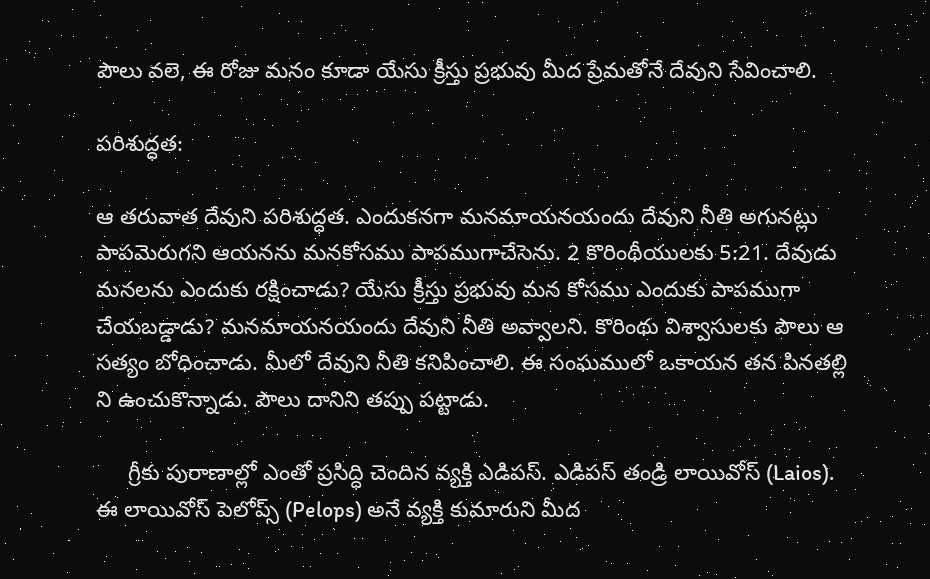పౌలు వలె, ఈ రోజు మనం కూడా యేసు క్రీస్తు ప్రభువు మీద ప్రేమతోనే దేవుని సేవించాలి.

పరిశుద్ధత:

ఆ తరువాత దేవుని పరిశుద్ధత. ఎందుకనగా మనమాయనయందు దేవుని నీతి అగునట్లు పాపమెరుగని ఆయనను మనకోసము పాపముగాచేసెను. 2 కొరింథీయులకు 5:21. దేవుడు మనలను ఎందుకు రక్షించాడు? యేసు క్రీస్తు ప్రభువు మన కోసము ఎందుకు పాపముగా చేయబడ్డాడు? మనమాయనయందు దేవుని నీతి అవ్వాలని. కొరింథు విశ్వాసులకు పౌలు ఆ సత్యం బోధించాడు. మీలో దేవుని నీతి కనిపించాలి. ఈ సంఘములో ఒకాయన తన పినతల్లి ని ఉంచుకొన్నాడు. పౌలు దానిని తప్పు పట్టాడు.

     గ్రీకు పురాణాల్లో ఎంతో ప్రసిద్ధి చెందిన వ్యక్తి ఎడిపస్. ఎడిపస్ తండ్రి లాయివోస్ (Laios). ఈ లాయివోస్ పెలోప్స్ (Pelops) అనే వ్యక్తి కుమారుని మీద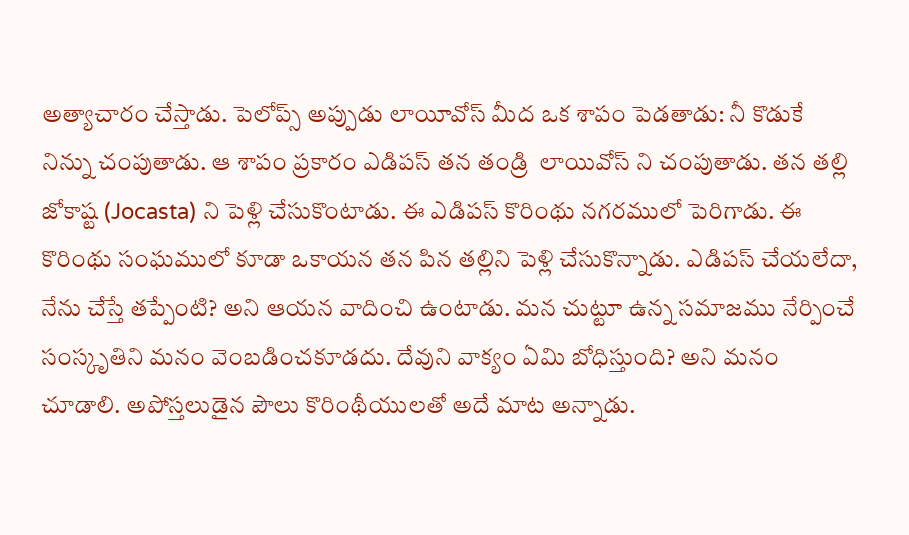అత్యాచారం చేస్తాడు. పెలోప్స్ అప్పుడు లాయీవోస్ మీద ఒక శాపం పెడతాడు: నీ కొడుకే నిన్ను చంపుతాడు. ఆ శాపం ప్రకారం ఎడిపస్ తన తండ్రి  లాయివోస్ ని చంపుతాడు. తన తల్లి జోకాష్ట (Jocasta) ని పెళ్లి చేసుకొంటాడు. ఈ ఎడిపస్ కొరింథు నగరములో పెరిగాడు. ఈ కొరింథు సంఘములో కూడా ఒకాయన తన పిన తల్లిని పెళ్లి చేసుకొన్నాడు. ఎడిపస్ చేయలేదా, నేను చేస్తే తప్పేంటి? అని ఆయన వాదించి ఉంటాడు. మన చుట్టూ ఉన్న సమాజము నేర్పించే సంస్కృతిని మనం వెంబడించకూడదు. దేవుని వాక్యం ఏమి బోధిస్తుంది? అని మనం చూడాలి. అపోస్తలుడైన పౌలు కొరింథీయులతో అదే మాట అన్నాడు.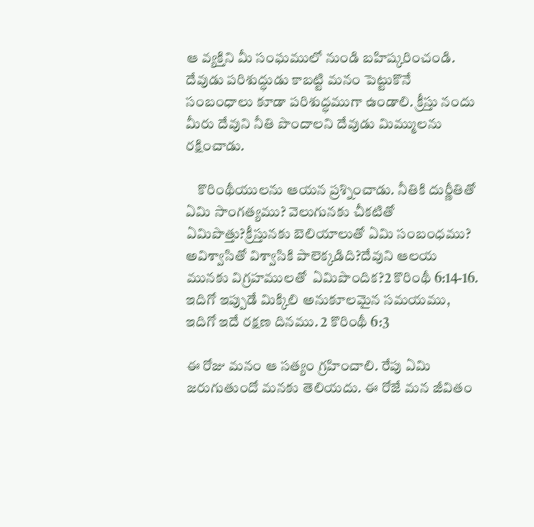ఆ వ్యక్తిని మీ సంఘములో నుండి బహిష్కరించండి. దేవుడు పరిశుద్ధుడు కాబట్టి మనం పెట్టుకొనే సంబంధాలు కూడా పరిశుద్ధముగా ఉండాలి. క్రీస్తు నందు మీరు దేవుని నీతి పొందాలని దేవుడు మిమ్ములను రక్షించాడు.

    కొరింథీయులను ఆయన ప్రశ్నించాడు. నీతికి దుర్ణీతితో ఏమి సాంగత్యము? వెలుగునకు చీకటితో ఏమిపొత్తు?క్రీస్తునకు బెలియాలుతో ఏమి సంబంధము? అవిశ్వాసితో విశ్వాసికి పాలెక్కడిది?దేవుని ఆలయ మునకు విగ్రహములతో  ఏమిపొందిక?2 కొరింథీ 6:14-16. ఇదిగో ఇప్పుడే మిక్కిలి అనుకూలమైన సమయము, ఇదిగో ఇదే రక్షణ దినము. 2 కొరింథీ 6:3

ఈ రోజు మనం ఆ సత్యం గ్రహించాలి. రేపు ఏమి జరుగుతుందో మనకు తెలియదు. ఈ రోజే మన జీవితం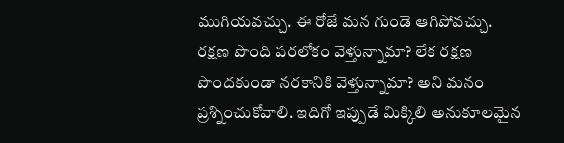ముగియవచ్చు. ఈ రోజే మన గుండె ఆగిపోవచ్చు. రక్షణ పొంది పరలోకం వెళ్తున్నామా? లేక రక్షణ పొందకుండా నరకానికి వెళ్తున్నామా? అని మనం ప్రశ్నించుకోవాలి. ఇదిగో ఇప్పుడే మిక్కిలి అనుకూలమైన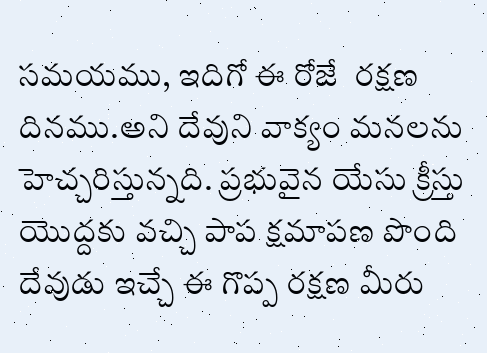సమయము, ఇదిగో ఈ రోజే  రక్షణ దినము.అని దేవుని వాక్యం మనలను హెచ్చరిస్తున్నది. ప్రభువైన యేసు క్రీస్తు యొద్దకు వచ్చి పాప క్షమాపణ పొంది దేవుడు ఇచ్చే ఈ గొప్ప రక్షణ మీరు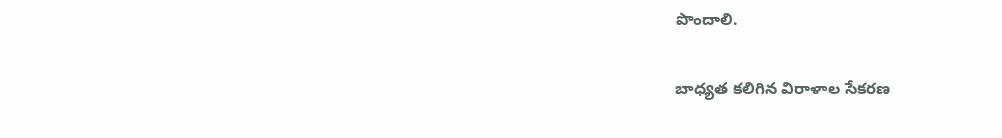పొందాలి.

బాధ్యత కలిగిన విరాళాల సేకరణ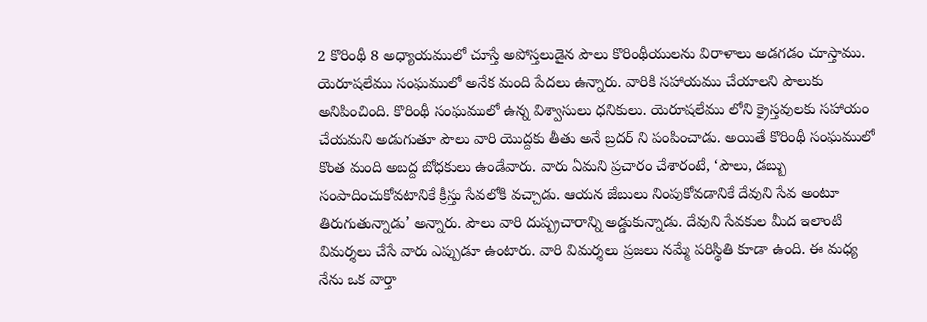2 కొరింథీ 8 అధ్యాయములో చూస్తే అపోస్తలుడైన పౌలు కొరింథీయులను విరాళాలు అడగడం చూస్తాము. యెరూషలేము సంఘములో అనేక మంది పేదలు ఉన్నారు. వారికి సహాయము చేయాలని పౌలుకు అనిపించింది. కొరింథీ సంఘములో ఉన్న విశ్వాసులు ధనికులు. యెరూషలేము లోని క్రైస్తవులకు సహాయం చేయమని అడుగుతూ పౌలు వారి యొద్దకు తీతు అనే బ్రదర్ ని పంపించాడు. అయితే కొరింథీ సంఘములో కొంత మంది అబద్ద బోధకులు ఉండేవారు. వారు ఏమని ప్రచారం చేశారంటే, ‘పౌలు, డబ్బు సంపాదించుకోవటానికే క్రీస్తు సేవలోకి వచ్చాడు. ఆయన జేబులు నింపుకోవడానికే దేవుని సేవ అంటూ తిరుగుతున్నాడు’ అన్నారు. పౌలు వారి దుష్ప్రచారాన్ని అడ్డుకున్నాడు. దేవుని సేవకుల మీద ఇలాంటి విమర్శలు చేసే వారు ఎప్పుడూ ఉంటారు. వారి విమర్శలు ప్రజలు నమ్మే పరిస్థితి కూడా ఉంది. ఈ మధ్య నేను ఒక వార్తా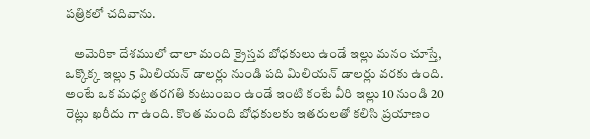పత్రికలో చదివాను.

   అమెరికా దేశములో చాలా మంది క్రైస్తవ బోధకులు ఉండే ఇల్లు మనం చూస్తే, ఒక్కొక్క ఇల్లు 5 మిలియన్ డాలర్లు నుండి పది మిలియన్ డాలర్లు వరకు ఉంది. అంటే ఒక మధ్య తరగతి కుటుంబం ఉండే ఇంటి కంటే వీరి ఇల్లు 10 నుండి 20 రెట్లు ఖరీదు గా ఉంది. కొంత మంది బోధకులకు ఇతరులతో కలిసి ప్రయాణం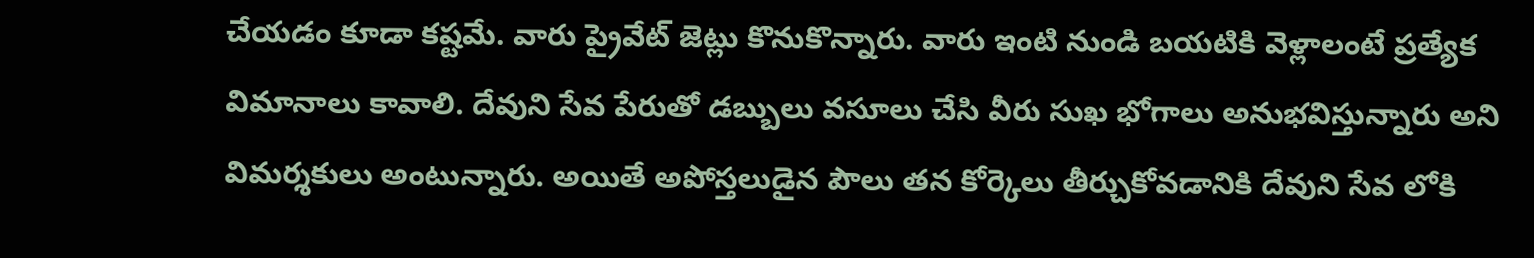చేయడం కూడా కష్టమే. వారు ప్రైవేట్ జెట్లు కొనుకొన్నారు. వారు ఇంటి నుండి బయటికి వెళ్లాలంటే ప్రత్యేక విమానాలు కావాలి. దేవుని సేవ పేరుతో డబ్బులు వసూలు చేసి వీరు సుఖ భోగాలు అనుభవిస్తున్నారు అని విమర్శకులు అంటున్నారు. అయితే అపోస్తలుడైన పౌలు తన కోర్కెలు తీర్చుకోవడానికి దేవుని సేవ లోకి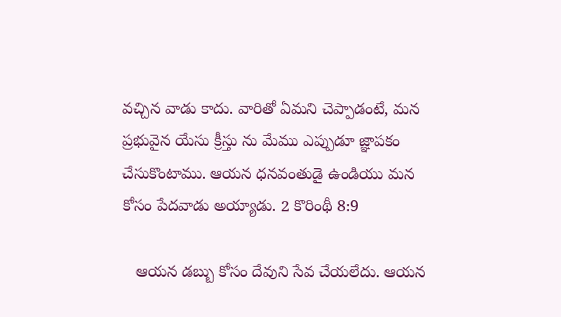వచ్చిన వాడు కాదు. వారితో ఏమని చెప్పాడంటే, మన ప్రభువైన యేసు క్రీస్తు ను మేము ఎప్పుడూ జ్ఞాపకం చేసుకొంటాము. ఆయన ధనవంతుడై ఉండియు మన కోసం పేదవాడు అయ్యాడు. 2 కొరింథీ 8:9

   ఆయన డబ్బు కోసం దేవుని సేవ చేయలేదు. ఆయన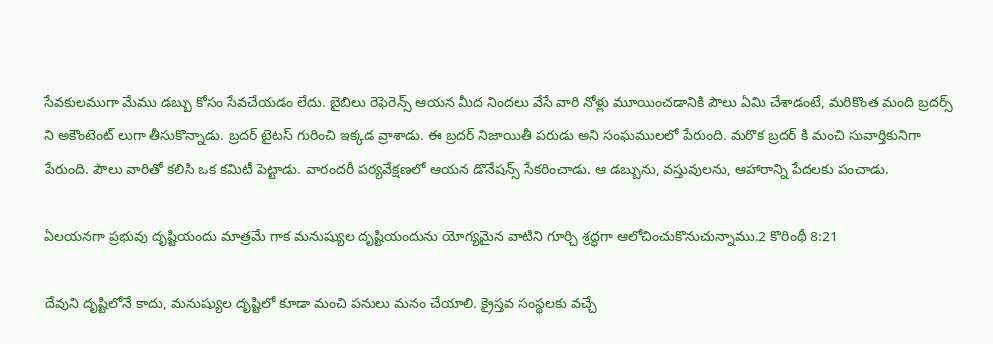సేవకులముగా మేము డబ్బు కోసం సేవచేయడం లేదు. బైబిలు రెఫెరెన్స్ ఆయన మీద నిందలు వేసే వారి నోళ్లు మూయించడానికి పౌలు ఏమి చేశాడంటే, మరికొంత మంది బ్రదర్స్ ని అకౌంటెంట్ లుగా తీసుకొన్నాడు. బ్రదర్ టైటస్ గురించి ఇక్కడ వ్రాశాడు. ఈ బ్రదర్ నిజాయితీ పరుడు అని సంఘములలో పేరుంది. మరొక బ్రదర్ కి మంచి సువార్తికునిగా పేరుంది. పౌలు వారితో కలిసి ఒక కమిటీ పెట్టాడు. వారందరీ పర్యవేక్షణలో ఆయన డొనేషన్స్ సేకరించాడు. ఆ డబ్బును, వస్తువులను, ఆహారాన్ని పేదలకు పంచాడు.

ఏలయనగా ప్రభువు దృష్టియందు మాత్రమే గాక మనుష్యుల దృష్టియందును యోగ్యమైన వాటిని గూర్చి శ్రద్ధగా ఆలోచించుకొనుచున్నాము.2 కొరింథీ 8:21

దేవుని దృష్టిలోనే కాదు, మనుష్యుల దృష్టిలో కూడా మంచి పనులు మనం చేయాలి. క్రైస్తవ సంస్థలకు వచ్చే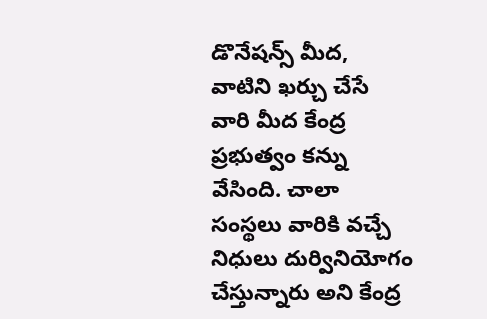డొనేషన్స్ మీద, వాటిని ఖర్చు చేసే వారి మీద కేంద్ర ప్రభుత్వం కన్ను వేసింది. చాలా సంస్థలు వారికి వచ్చే నిధులు దుర్వినియోగం చేస్తున్నారు అని కేంద్ర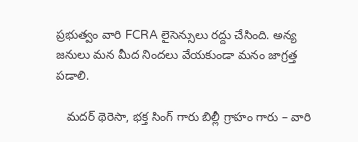ప్రభుత్వం వారి FCRA లైసెన్సులు రద్దు చేసింది. అన్య జనులు మన మీద నిందలు వేయకుండా మనం జాగ్రత్త పడాలి.

   మదర్ థెరెసా, భక్త సింగ్ గారు బిల్లీ గ్రాహం గారు – వారి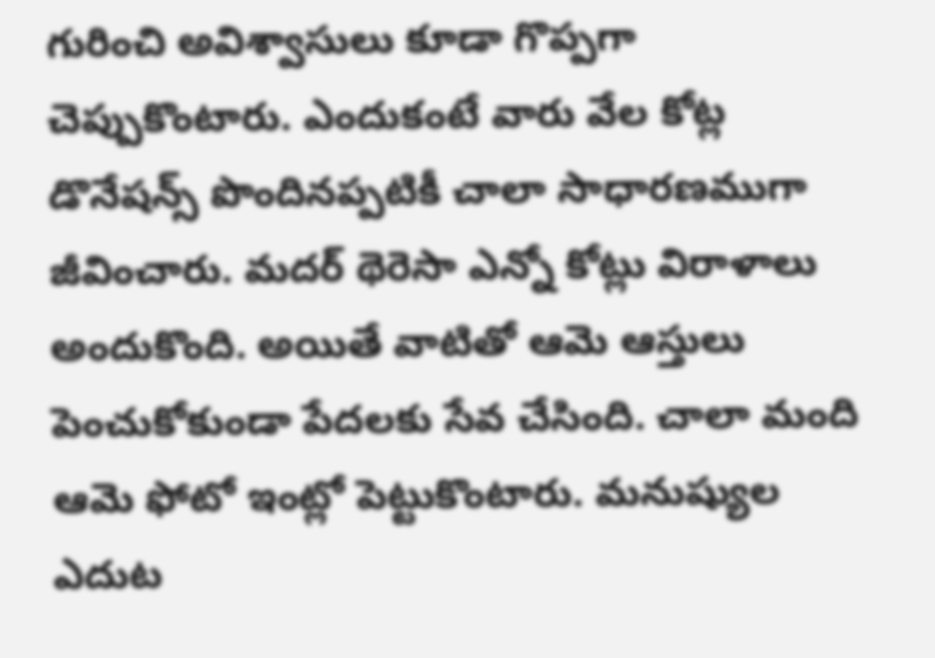గురించి అవిశ్వాసులు కూడా గొప్పగా చెప్పుకొంటారు. ఎందుకంటే వారు వేల కోట్ల డొనేషన్స్ పొందినప్పటికీ చాలా సాధారణముగా జీవించారు. మదర్ థెరెసా ఎన్నో కోట్లు విరాళాలు అందుకొంది. అయితే వాటితో ఆమె ఆస్తులు పెంచుకోకుండా పేదలకు సేవ చేసింది. చాలా మంది ఆమె ఫోటో ఇంట్లో పెట్టుకొంటారు. మనుష్యుల ఎదుట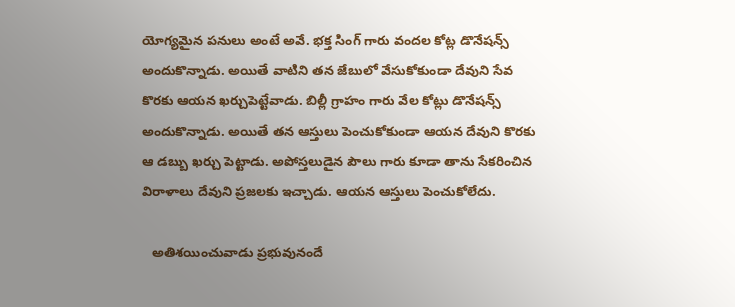యోగ్యమైన పనులు అంటే అవే. భక్త సింగ్ గారు వందల కోట్ల డొనేషన్స్ అందుకొన్నాడు. అయితే వాటిని తన జేబులో వేసుకోకుండా దేవుని సేవ కొరకు ఆయన ఖర్చుపెట్టేవాడు. బిల్లీ గ్రాహం గారు వేల కోట్లు డొనేషన్స్ అందుకొన్నాడు. అయితే తన ఆస్తులు పెంచుకోకుండా ఆయన దేవుని కొరకు ఆ డబ్బు ఖర్చు పెట్టాడు. అపోస్తలుడైన పౌలు గారు కూడా తాను సేకరించిన విరాళాలు దేవుని ప్రజలకు ఇచ్చాడు. ఆయన ఆస్తులు పెంచుకోలేదు.

   అతిశయించువాడు ప్రభువునందే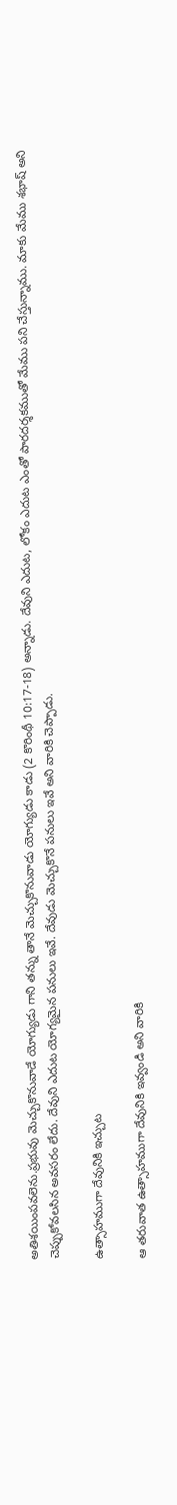అతిశయింపవలెను.ప్రభువు మెచ్చుకొనువాడే యోగ్యుడు గాని తన్ను తానే మెచ్చుకొనువాడు యోగ్యుడు కాడు (2 కొరింథీ 10:17-18) అన్నాడు. దేవుని ఎదుట, లోకం ఎదుట ఎంతో పారదర్శకముతో మేము పని చేస్తున్నాము. మాకు మేము శభాష్ అని చెప్పుకోవలసిన అవసరం లేదు. దేవుని ఎదుట యోగ్యమైన పనులు ఇవే. దేవుడు మెచ్చుకొనే పనులు ఇవే అని వారికి చెప్పాడు.

ఉత్సాహముగా దేవునికి ఇచ్చుట

ఆ తరువాత ఉత్సాహముగా దేవునికి ఇవ్వండి అని వారికి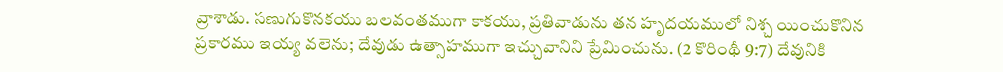వ్రాశాడు. సణుగుకొనకయు బలవంతముగా కాకయు, ప్రతివాడును తన హృదయములో నిశ్చ యించుకొనిన ప్రకారము ఇయ్య వలెను; దేవుడు ఉత్సాహముగా ఇచ్చువానిని ప్రేమించును. (2 కొరింథీ 9:7) దేవునికి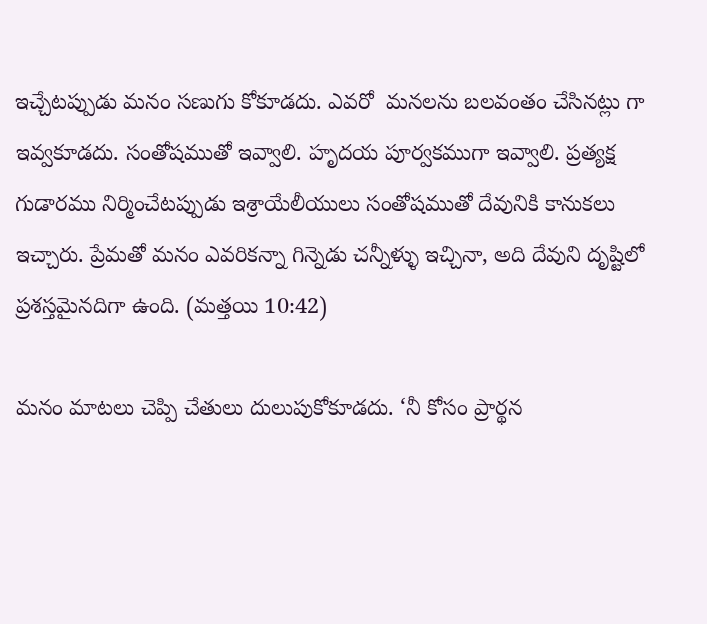ఇచ్చేటప్పుడు మనం సణుగు కోకూడదు. ఎవరో  మనలను బలవంతం చేసినట్లు గా ఇవ్వకూడదు. సంతోషముతో ఇవ్వాలి. హృదయ పూర్వకముగా ఇవ్వాలి. ప్రత్యక్ష గుడారము నిర్మించేటప్పుడు ఇశ్రాయేలీయులు సంతోషముతో దేవునికి కానుకలు ఇచ్చారు. ప్రేమతో మనం ఎవరికన్నా గిన్నెడు చన్నీళ్ళు ఇచ్చినా, అది దేవుని దృష్టిలో ప్రశస్తమైనదిగా ఉంది. (మత్తయి 10:42)

మనం మాటలు చెప్పి చేతులు దులుపుకోకూడదు. ‘నీ కోసం ప్రార్థన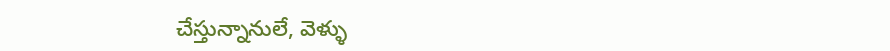చేస్తున్నానులే, వెళ్ళు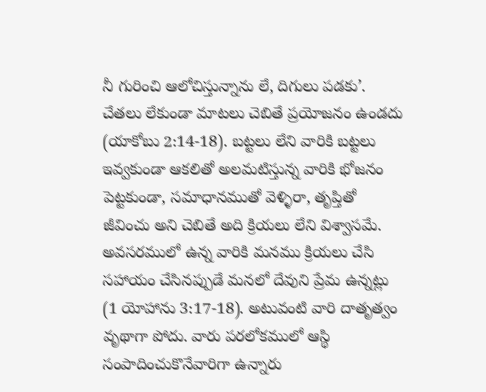నీ గురించి ఆలోచిస్తున్నాను లే, దిగులు పడకు’. చేతలు లేకుండా మాటలు చెబితే ప్రయోజనం ఉండదు (యాకోబు 2:14-18). బట్టలు లేని వారికి బట్టలు ఇవ్వకుండా ఆకలితో అలమటిస్తున్న వారికి భోజనం పెట్టకుండా, సమాధానముతో వెళ్ళిరా, తృప్తితో జీవించు అని చెబితే అది క్రియలు లేని విశ్వాసమే. అవసరములో ఉన్న వారికి మనము క్రియలు చేసి సహాయం చేసినప్పుడే మనలో దేవుని ప్రేమ ఉన్నట్లు (1 యోహాను 3:17-18). అటువంటి వారి దాతృత్వం వృథాగా పోదు. వారు పరలోకములో ఆస్థి సంపాదించుకొనేవారిగా ఉన్నారు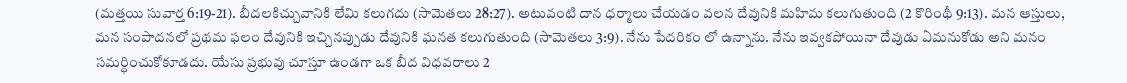(మత్తయి సువార్త 6:19-21). బీదలకిచ్చువానికి లేమి కలుగదు (సామెతలు 28:27). అటువంటి దాన ధర్మాలు చేయడం వలన దేవునికి మహిమ కలుగుతుంది (2 కొరింథీ 9:13). మన ఆస్తులు, మన సంపాదనలో ప్రథమ ఫలం దేవునికి ఇచ్చినప్పుడు దేవునికి ఘనత కలుగుతుంది (సామెతలు 3:9). నేను పేదరికం లో ఉన్నాను. నేను ఇవ్వకపోయినా దేవుడు ఏమనుకోడు అని మనం సమర్ధించుకోకూడదు. యేసు ప్రభువు చూస్తూ ఉండగా ఒక బీద విధవరాలు 2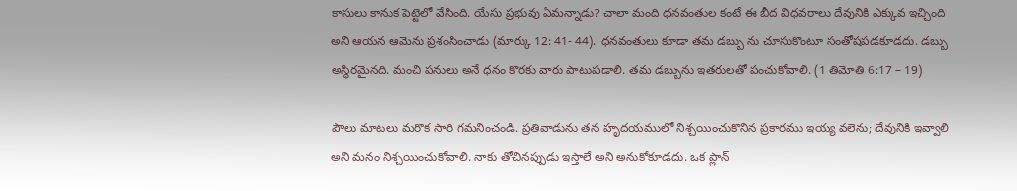కాసులు కానుక పెట్టెలో వేసింది. యేసు ప్రభువు ఏమన్నాడు? చాలా మంది ధనవంతుల కంటే ఈ బీద విధవరాలు దేవునికి ఎక్కువ ఇచ్చింది అని ఆయన ఆమెను ప్రశంసించాడు (మార్కు 12: 41- 44). ధనవంతులు కూడా తమ డబ్బు ను చూసుకొంటూ సంతోషపడకూడదు. డబ్బు అస్థిరమైనది. మంచి పనులు అనే ధనం కొరకు వారు పాటుపడాలి. తమ డబ్బును ఇతరులతో పంచుకోవాలి. (1 తిమోతి 6:17 – 19)

పౌలు మాటలు మరొక సారి గమనించండి. ప్రతివాడును తన హృదయములో నిశ్చయించుకొనిన ప్రకారము ఇయ్య వలెను; దేవునికి ఇవ్వాలి అని మనం నిశ్చయించుకోవాలి. నాకు తోచినప్పుడు ఇస్తాలే అని అనుకోకూడదు. ఒక ప్లాన్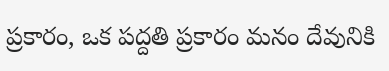ప్రకారం, ఒక పద్దతి ప్రకారం మనం దేవునికి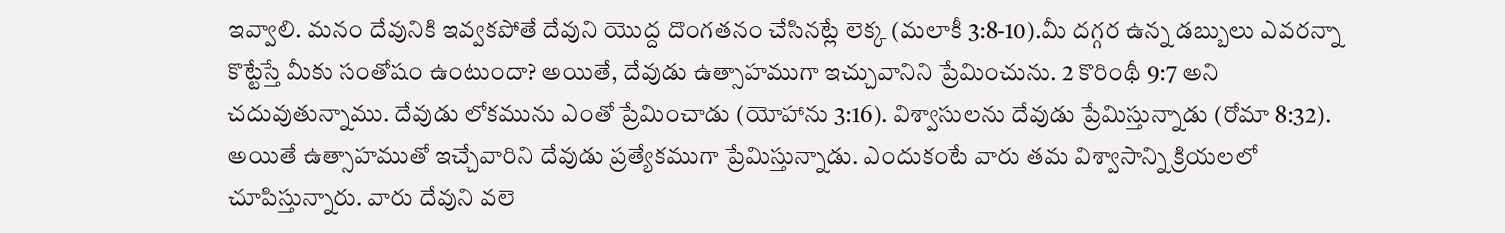ఇవ్వాలి. మనం దేవునికి ఇవ్వకపోతే దేవుని యొద్ద దొంగతనం చేసినట్లే లెక్క (మలాకీ 3:8-10).మీ దగ్గర ఉన్న డబ్బులు ఎవరన్నా కొట్టేస్తే మీకు సంతోషం ఉంటుందా? అయితే, దేవుడు ఉత్సాహముగా ఇచ్చువానిని ప్రేమించును. 2 కొరింథీ 9:7 అని చదువుతున్నాము. దేవుడు లోకమును ఎంతో ప్రేమించాడు (యోహాను 3:16). విశ్వాసులను దేవుడు ప్రేమిస్తున్నాడు (రోమా 8:32). అయితే ఉత్సాహముతో ఇచ్చేవారిని దేవుడు ప్రత్యేకముగా ప్రేమిస్తున్నాడు. ఎందుకంటే వారు తమ విశ్వాసాన్ని క్రియలలో చూపిస్తున్నారు. వారు దేవుని వలె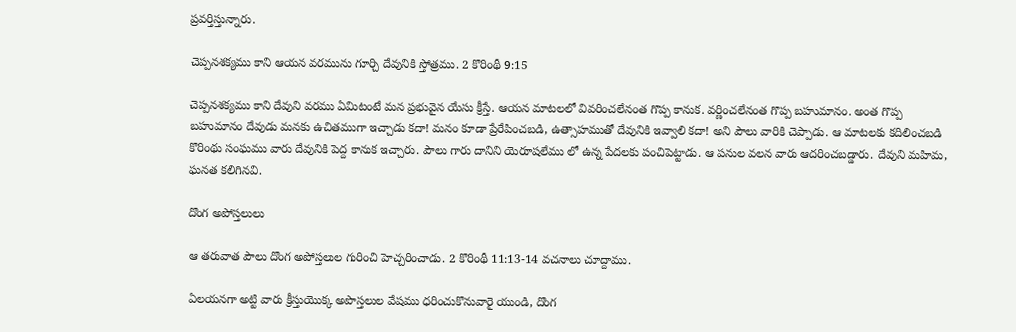ప్రవర్తిస్తున్నారు.

చెప్పనశక్యము కాని ఆయన వరమును గూర్చి దేవునికి స్తోత్రము. 2 కొరింథీ 9:15

చెప్పనశక్యము కాని దేవుని వరము ఏమిటంటే మన ప్రభువైన యేసు క్రీస్తే. ఆయన మాటలలో వివరించలేనంత గొప్ప కానుక. వర్ణించలేనంత గొప్ప బహుమానం. అంత గొప్ప బహుమానం దేవుడు మనకు ఉచితముగా ఇచ్చాడు కదా! మనం కూడా ప్రేరేపించబడి, ఉత్సాహముతో దేవునికి ఇవ్వాలి కదా! అని పౌలు వారికి చెప్పాడు. ఆ మాటలకు కదిలించబడి కొరింథు సంఘము వారు దేవునికి పెద్ద కానుక ఇచ్చారు. పౌలు గారు దానిని యెరూషలేము లో ఉన్న పేదలకు పంచిపెట్టాడు. ఆ పనుల వలన వారు ఆదరించబడ్డారు. దేవుని మహిమ, ఘనత కలిగినవి.

దొంగ అపోస్తలులు

ఆ తరువాత పౌలు దొంగ అపోస్తలుల గురించి హెచ్చరించాడు. 2 కొరింథీ 11:13-14 వచనాలు చూద్దాము.

ఏలయనగా అట్టి వారు క్రీస్తుయొక్క అపొస్తలుల వేషము ధరించుకొనువారై యుండి, దొంగ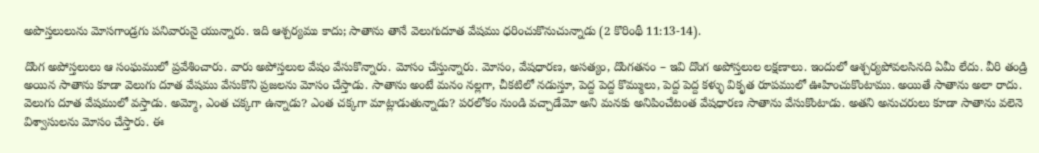అపొస్తలులును మోసగాండ్రగు పనివారునై యున్నారు. ఇది ఆశ్చర్యము కాదు; సాతాను తానే వెలుగుదూత వేషము ధరించుకొనుచున్నాడు (2 కొరింథీ 11:13-14).

దొంగ అపోస్తలులు ఆ సంఘములో ప్రవేశించారు. వారు అపోస్తలుల వేషం వేసుకొన్నారు. మోసం చేస్తున్నారు. మోసం, వేషధారణ, అసత్యం, దొంగతనం – ఇవి దొంగ అపోస్తలుల లక్షణాలు. ఇందులో ఆశ్చర్యపోవలసినది ఏమీ లేదు. వీరి తండ్రి అయిన సాతాను కూడా వెలుగు దూత వేషము వేసుకొని ప్రజలను మోసం చేస్తాడు. సాతాను అంటే మనం నల్లగా, చీకటిలో నడుస్తూ, పెద్ద పెద్ద కొమ్ములు, పెద్ద పెద్ద కళ్ళు వికృత రూపములో ఊహించుకొంటాము. అయితే సాతాను అలా రాదు. వెలుగు దూత వేషములో వస్తాడు. అమ్మో, ఎంత చక్కగా ఉన్నాడు? ఎంత చక్కగా మాట్లాడుతున్నాడు? పరలోకం నుండి వచ్చాడేమో అని మనకు అనిపించేటంత వేషధారణ సాతాను వేసుకొంటాడు. అతని అనుచరులు కూడా సాతాను వలెనె విశ్వాసులను మోసం చేస్తారు. ఈ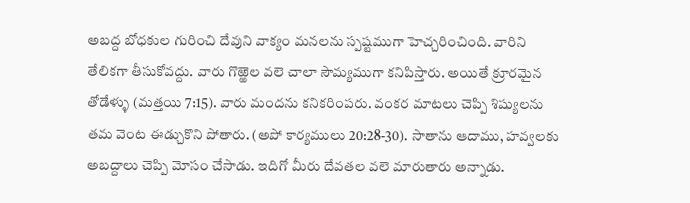అబద్ద బోధకుల గురించి దేవుని వాక్యం మనలను స్పష్టముగా హెచ్చరించింది. వారిని తేలికగా తీసుకోవద్దు. వారు గొఱ్ఱెల వలె చాలా సౌమ్యముగా కనిపిస్తారు. అయితే క్రూరమైన తోడేళ్ళు (మత్తయి 7:15). వారు మందను కనికరింపరు. వంకర మాటలు చెప్పి శిష్యులను తమ వెంట ఈడ్చుకొని పోతారు. (అపో కార్యములు 20:28-30). సాతాను ఆదాము, హవ్వలకు అబద్దాలు చెప్పి మోసం చేసాడు. ఇదిగో మీరు దేవతల వలె మారుతారు అన్నాడు.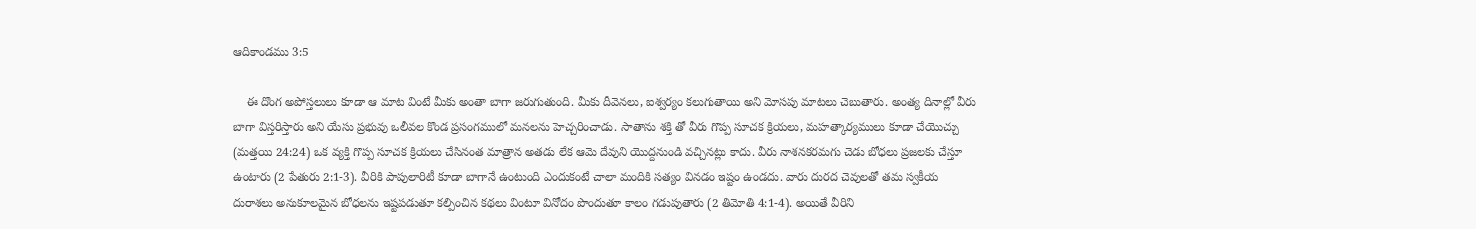ఆదికాండము 3:5

    ఈ దొంగ అపోస్తలులు కూడా ఆ మాట వింటే మీకు అంతా బాగా జరుగుతుంది. మీకు దీవెనలు, ఐశ్వర్యం కలుగుతాయి అని మోసపు మాటలు చెబుతారు. అంత్య దినాల్లో వీరు బాగా విస్తరిస్తారు అని యేసు ప్రభువు ఒలీవల కొండ ప్రసంగములో మనలను హెచ్చరించాడు. సాతాను శక్తి తో వీరు గొప్ప సూచక క్రియలు, మహత్కార్యములు కూడా చేయొచ్చు (మత్తయి 24:24) ఒక వ్యక్తి గొప్ప సూచక క్రియలు చేసినంత మాత్రాన అతడు లేక ఆమె దేవుని యొద్దనుండి వచ్చినట్లు కాదు. వీరు నాశనకరమగు చెడు బోధలు ప్రజలకు చేస్తూ ఉంటారు (2 పేతురు 2:1-3). వీరికి పాపులారిటీ కూడా బాగానే ఉంటుంది ఎందుకంటే చాలా మందికి సత్యం వినడం ఇష్టం ఉండదు. వారు దురద చెవులతో తమ స్వకీయ దురాశలు అనుకూలమైన బోధలను ఇష్టపడుతూ కల్పించిన కథలు వింటూ వినోదం పొందుతూ కాలం గడుపుతారు (2 తిమోతి 4:1-4). అయితే వీరిని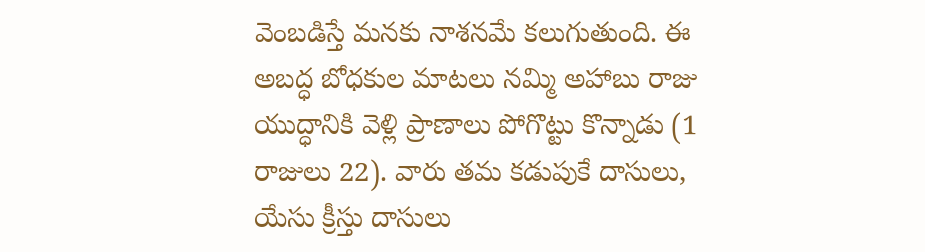వెంబడిస్తే మనకు నాశనమే కలుగుతుంది. ఈ అబద్ధ బోధకుల మాటలు నమ్మి అహాబు రాజు యుద్ధానికి వెళ్లి ప్రాణాలు పోగొట్టు కొన్నాడు (1 రాజులు 22). వారు తమ కడుపుకే దాసులు, యేసు క్రీస్తు దాసులు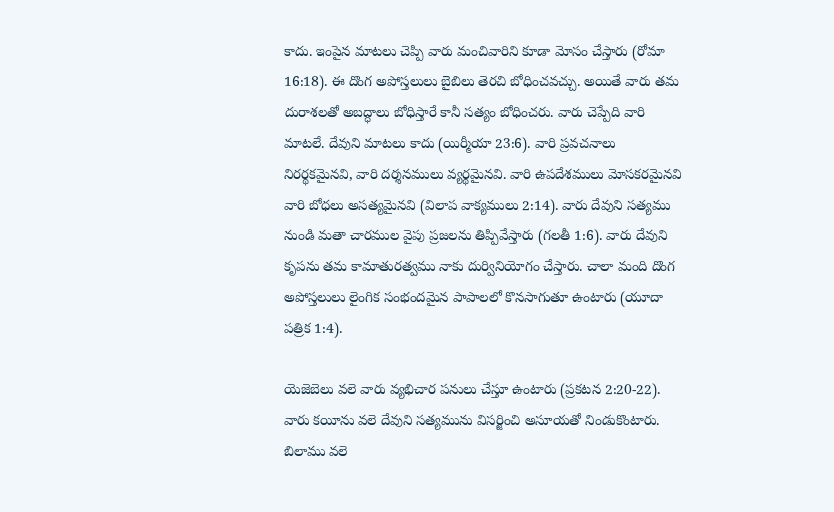కాదు. ఇంపైన మాటలు చెప్పి వారు మంచివారిని కూడా మోసం చేస్తారు (రోమా 16:18). ఈ దొంగ అపోస్తలులు బైబిలు తెరచి బోధించవచ్చు. అయితే వారు తమ దురాశలతో అబద్ధాలు బోధిస్తారే కానీ సత్యం బోధించరు. వారు చెప్పేది వారి మాటలే. దేవుని మాటలు కాదు (యిర్మీయా 23:6). వారి ప్రవచనాలు నిరర్థకమైనవి, వారి దర్శనములు వ్యర్థమైనవి. వారి ఉపదేశములు మోసకరమైనవి వారి బోధలు అసత్యమైనవి (విలాప వాక్యములు 2:14). వారు దేవుని సత్యము నుండి మతా చారముల వైపు ప్రజలను తిప్పివేస్తారు (గలతీ 1:6). వారు దేవుని కృపను తమ కామాతురత్వము నాకు దుర్వినియోగం చేస్తారు. చాలా మంది దొంగ అపోస్తలులు లైంగిక సంభందమైన పాపాలలో కొనసాగుతూ ఉంటారు (యూదా పత్రిక 1:4).

యెజెబెలు వలె వారు వ్యభిచార పనులు చేస్తూ ఉంటారు (ప్రకటన 2:20-22). వారు కయీను వలె దేవుని సత్యమును విసర్జించి అసూయతో నిండుకొంటారు. బిలాము వలె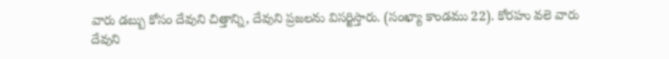వారు డబ్బు కోసం దేవుని చిత్తాన్ని, దేవుని ప్రజలను విసర్జిస్తారు. (సంఖ్యా కాండము 22). కోరహు వలె వారు దేవుని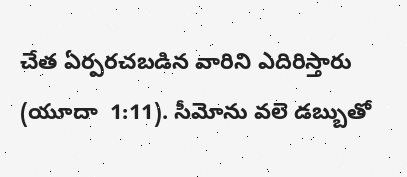చేత ఏర్పరచబడిన వారిని ఎదిరిస్తారు (యూదా  1:11). సీమోను వలె డబ్బుతో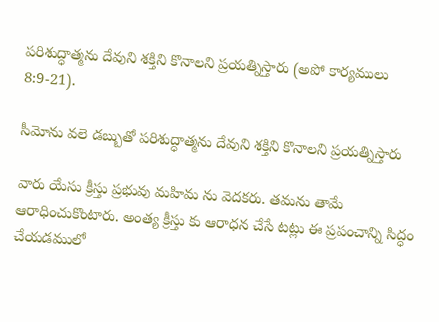పరిశుద్ధాత్మను దేవుని శక్తిని కొనాలని ప్రయత్నిస్తారు (అపో కార్యములు 8:9-21).

సీమోను వలె డబ్బుతో పరిశుద్ధాత్మను దేవుని శక్తిని కొనాలని ప్రయత్నిస్తారు

వారు యేసు క్రీస్తు ప్రభువు మహిమ ను వెదకరు. తమను తామే ఆరాధించుకొంటారు. అంత్య క్రీస్తు కు ఆరాధన చేసే టట్లు ఈ ప్రపంచాన్ని సిద్ధం చేయడములో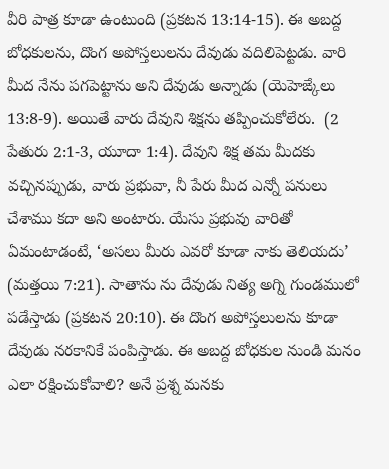వీరి పాత్ర కూడా ఉంటుంది (ప్రకటన 13:14-15). ఈ అబద్ద బోధకులను, దొంగ అపోస్తలులను దేవుడు వదిలిపెట్టడు. వారి మీద నేను పగపెట్టాను అని దేవుడు అన్నాడు (యెహెఙ్కేలు 13:8-9). అయితే వారు దేవుని శిక్షను తప్పించుకోలేరు.  (2 పేతురు 2:1-3, యూదా 1:4). దేవుని శిక్ష తమ మీదకు వచ్చినప్పుడు, వారు ప్రభువా, నీ పేరు మీద ఎన్నో పనులు చేశాము కదా అని అంటారు. యేసు ప్రభువు వారితో ఏమంటాడంటే, ‘అసలు మీరు ఎవరో కూడా నాకు తెలియదు’ (మత్తయి 7:21). సాతాను ను దేవుడు నిత్య అగ్ని గుండములో పడేస్తాడు (ప్రకటన 20:10). ఈ దొంగ అపోస్తలులను కూడా దేవుడు నరకానికే పంపిస్తాడు. ఈ అబద్ద బోధకుల నుండి మనం ఎలా రక్షించుకోవాలి? అనే ప్రశ్న మనకు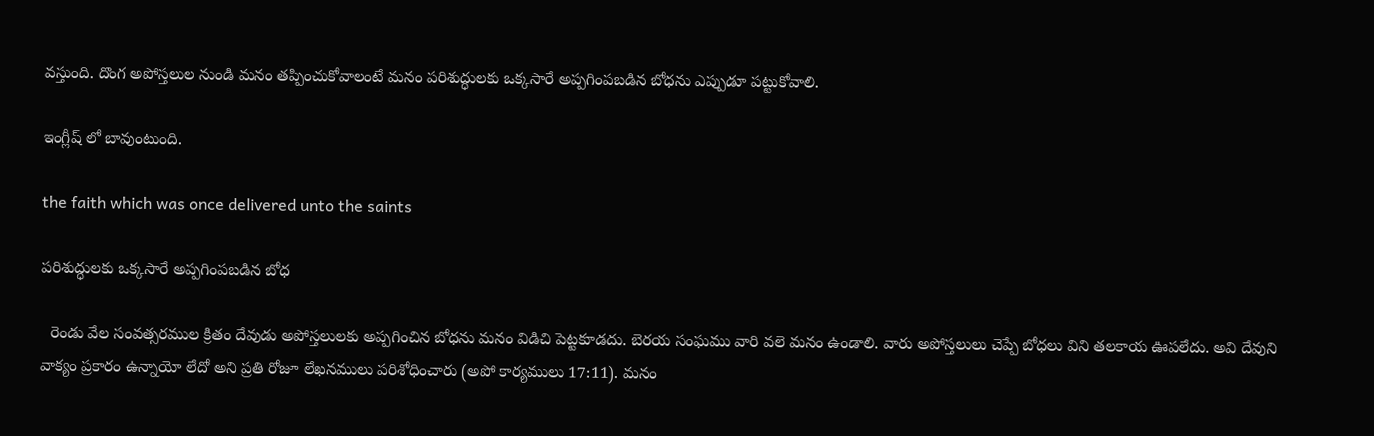వస్తుంది. దొంగ అపోస్తలుల నుండి మనం తప్పించుకోవాలంటే మనం పరిశుద్ధులకు ఒక్కసారే అప్పగింపబడిన బోధను ఎప్పుడూ పట్టుకోవాలి.

ఇంగ్లీష్ లో బావుంటుంది.

the faith which was once delivered unto the saints

పరిశుద్ధులకు ఒక్కసారే అప్పగింపబడిన బోధ

  రెండు వేల సంవత్సరముల క్రితం దేవుడు అపోస్తలులకు అప్పగించిన బోధను మనం విడిచి పెట్టకూడదు. బెరయ సంఘము వారి వలె మనం ఉండాలి. వారు అపోస్తలులు చెప్పే బోధలు విని తలకాయ ఊపలేదు. అవి దేవుని వాక్యం ప్రకారం ఉన్నాయో లేదో అని ప్రతి రోజూ లేఖనములు పరిశోధించారు (అపో కార్యములు 17:11). మనం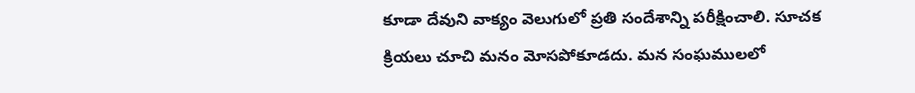కూడా దేవుని వాక్యం వెలుగులో ప్రతి సందేశాన్ని పరీక్షించాలి. సూచక క్రియలు చూచి మనం మోసపోకూడదు. మన సంఘములలో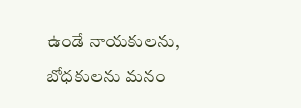ఉండే నాయకులను, బోధకులను మనం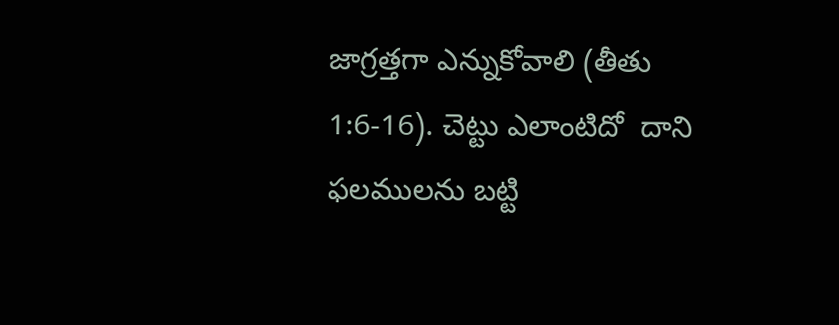జాగ్రత్తగా ఎన్నుకోవాలి (తీతు 1:6-16). చెట్టు ఎలాంటిదో  దాని ఫలములను బట్టి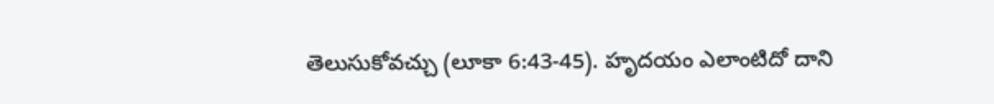తెలుసుకోవచ్చు (లూకా 6:43-45). హృదయం ఎలాంటిదో దాని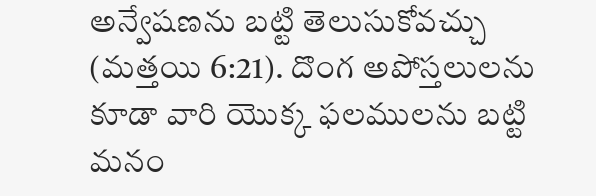అన్వేషణను బట్టి తెలుసుకోవచ్చు (మత్తయి 6:21). దొంగ అపోస్తలులను కూడా వారి యొక్క ఫలములను బట్టి మనం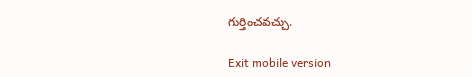గుర్తించవచ్చు.

Exit mobile version